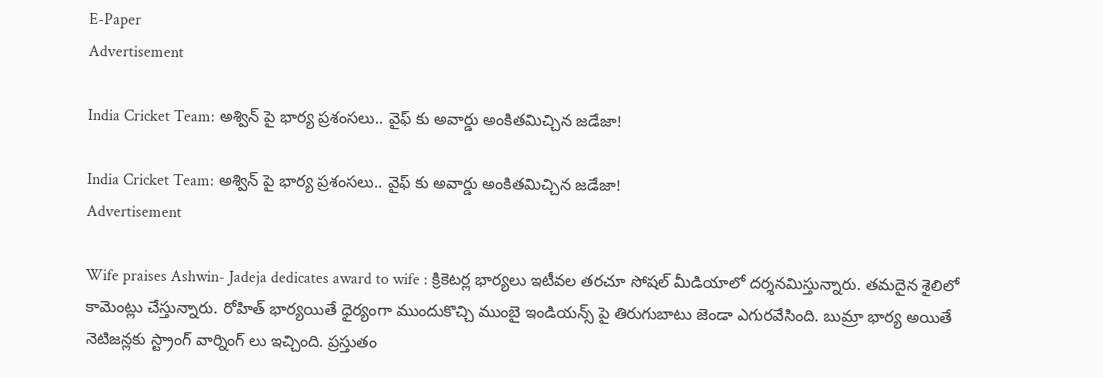E-Paper
Advertisement

India Cricket Team: అశ్విన్ పై భార్య ప్రశంసలు.. వైఫ్ కు అవార్డు అంకితమిచ్చిన జడేజా!

India Cricket Team: అశ్విన్ పై భార్య ప్రశంసలు.. వైఫ్ కు అవార్డు అంకితమిచ్చిన జడేజా!
Advertisement

Wife praises Ashwin- Jadeja dedicates award to wife : క్రికెటర్ల భార్యలు ఇటీవల తరచూ సోషల్ మీడియాలో దర్శనమిస్తున్నారు. తమదైన శైలిలో కామెంట్లు చేస్తున్నారు. రోహిత్ భార్యయితే ధైర్యంగా ముందుకొచ్చి ముంబై ఇండియన్స్ పై తిరుగుబాటు జెండా ఎగురవేసింది. బుమ్రా భార్య అయితే నెటిజన్లకు స్ట్రాంగ్ వార్నింగ్ లు ఇచ్చింది. ప్రస్తుతం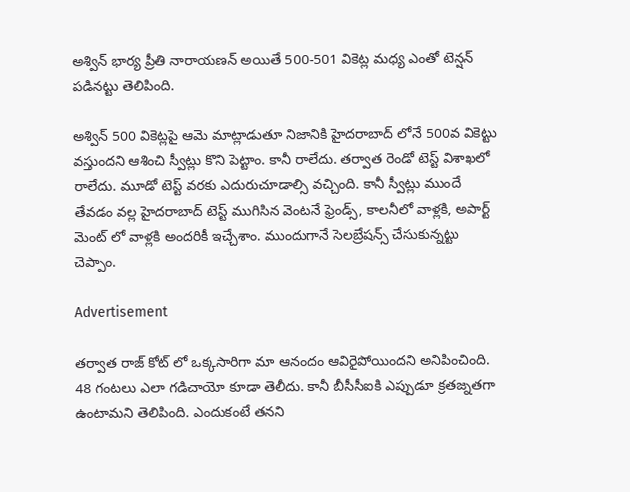అశ్విన్ భార్య ప్రీతి నారాయణన్ అయితే 500-501 వికెట్ల మధ్య ఎంతో టెన్షన్ పడినట్టు తెలిపింది.

అశ్విన్ 500 వికెట్లపై ఆమె మాట్లాడుతూ నిజానికి హైదరాబాద్ లోనే 500వ వికెట్టు వస్తుందని ఆశించి స్వీట్లు కొని పెట్టాం. కానీ రాలేదు. తర్వాత రెండో టెస్ట్ విశాఖలో రాలేదు. మూడో టెస్ట్ వరకు ఎదురుచూడాల్సి వచ్చింది. కానీ స్వీట్లు ముందే తేవడం వల్ల హైదరాబాద్ టెస్ట్ ముగిసిన వెంటనే ఫ్రెండ్స్, కాలనీలో వాళ్లకి, అపార్ట్ మెంట్ లో వాళ్లకి అందరికీ ఇచ్చేశాం. ముందుగానే సెలబ్రేషన్స్ చేసుకున్నట్టు చెప్పాం.

Advertisement

తర్వాత రాజ్ కోట్ లో ఒక్కసారిగా మా ఆనందం ఆవిరైపోయిందని అనిపించింది.
48 గంటలు ఎలా గడిచాయో కూడా తెలీదు. కానీ బీసీసీఐకి ఎప్పుడూ క్రతజ్నతగా ఉంటామని తెలిపింది. ఎందుకంటే తనని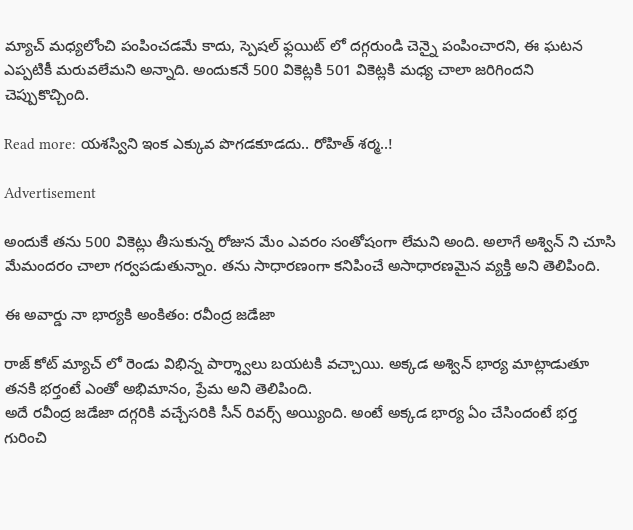మ్యాచ్ మధ్యలోంచి పంపించడమే కాదు, స్పెషల్ ఫ్లయిట్ లో దగ్గరుండి చెన్నై పంపించారని, ఈ ఘటన ఎప్పటికీ మరువలేమని అన్నాది. అందుకనే 500 వికెట్లకి 501 వికెట్లకి మధ్య చాలా జరిగిందని చెప్పుకొచ్చింది.

Read more: యశస్విని ఇంక ఎక్కువ పొగడకూడదు.. రోహిత్ శర్మ..!

Advertisement

అందుకే తను 500 వికెట్లు తీసుకున్న రోజున మేం ఎవరం సంతోషంగా లేమని అంది. అలాగే అశ్విన్ ని చూసి మేమందరం చాలా గర్వపడుతున్నాం. తను సాధారణంగా కనిపించే అసాధారణమైన వ్యక్తి అని తెలిపింది.

ఈ అవార్డు నా భార్యకి అంకితం: రవీంద్ర జడేజా

రాజ్ కోట్ మ్యాచ్ లో రెండు విభిన్న పార్శ్వాలు బయటకి వచ్చాయి. అక్కడ అశ్విన్ భార్య మాట్లాడుతూ తనకి భర్తంటే ఎంతో అభిమానం, ప్రేమ అని తెలిపింది.
అదే రవీంద్ర జడేజా దగ్గరికి వచ్చేసరికి సీన్ రివర్స్ అయ్యింది. అంటే అక్కడ భార్య ఏం చేసిందంటే భర్త గురించి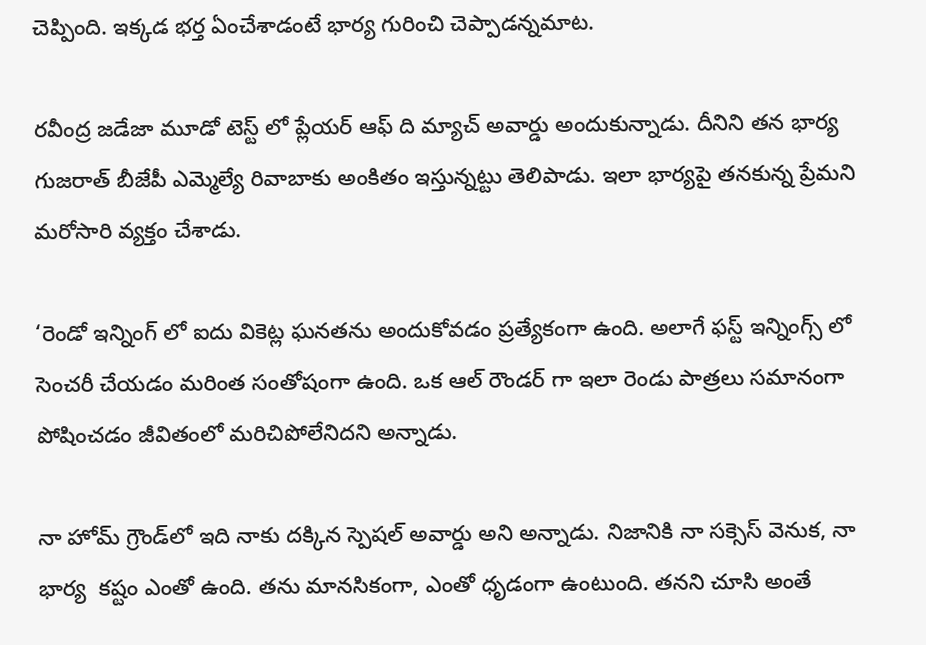చెప్పింది. ఇక్కడ భర్త ఏంచేశాడంటే భార్య గురించి చెప్పాడన్నమాట.

రవీంద్ర జడేజా మూడో టెస్ట్ లో ప్లేయర్ ఆఫ్ ది మ్యాచ్ అవార్డు అందుకున్నాడు. దీనిని తన భార్య గుజరాత్ బీజేపీ ఎమ్మెల్యే రివాబాకు అంకితం ఇస్తున్నట్టు తెలిపాడు. ఇలా భార్యపై తనకున్న ప్రేమని మరోసారి వ్యక్తం చేశాడు.

‘రెండో ఇన్నింగ్ లో ఐదు వికెట్ల ఘనతను అందుకోవడం ప్రత్యేకంగా ఉంది. అలాగే ఫస్ట్ ఇన్నింగ్స్ లో సెంచరీ చేయడం మరింత సంతోషంగా ఉంది. ఒక ఆల్ రౌండర్ గా ఇలా రెండు పాత్రలు సమానంగా పోషించడం జీవితంలో మరిచిపోలేనిదని అన్నాడు.

నా హోమ్ గ్రౌండ్‌లో ఇది నాకు దక్కిన స్పెషల్ అవార్డు అని అన్నాడు. నిజానికి నా సక్సెస్ వెనుక, నా భార్య  కష్టం ఎంతో ఉంది. తను మానసికంగా, ఎంతో ధృడంగా ఉంటుంది. తనని చూసి అంతే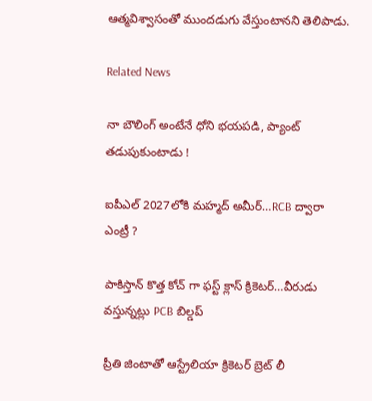ఆత్మవిశ్వాసంతో ముందడుగు వేస్తుంటానని తెలిపాడు.

Related News

నా బౌలింగ్ అంటేనే ధోని భ‌య‌ప‌డి, ప్యాంట్ త‌డుపుకుంటాడు !

ఐపీఎల్ 2027లోకి మహ్మద్ అమీర్…RCB ద్వారా ఎంట్రీ ?

పాకిస్తాన్ కొత్త‌ కోచ్ గా ఫ‌స్ట్ క్లాస్ క్రికెట‌ర్‌…వీరుడు వ‌స్తున్న‌ట్లు PCB బిల్డ‌ప్

ప్రీతి జింటాతో ఆస్ట్రేలియా క్రికెట‌ర్‌ బ్రెట్ లీ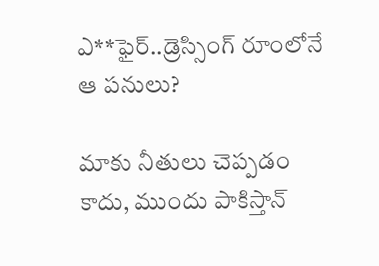ఎ**ఫైర్‌..డ్రెస్సింగ్ రూంలోనే ఆ ప‌నులు?

మాకు నీతులు చెప్ప‌డం కాదు, ముందు పాకిస్తాన్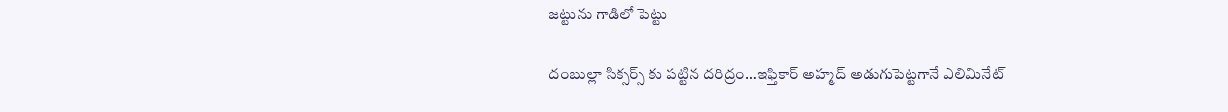జ‌ట్టును గాడిలో పెట్టు

దంబుల్లా సిక్సర్స్ కు ప‌ట్టిన ద‌రిద్రం…ఇఫ్తికార్ అహ్మద్ అడుగుపెట్ట‌గానే ఎలిమినేట్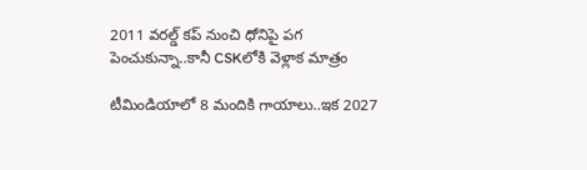2011 వ‌ర‌ల్డ్ క‌ప్ నుంచి ధోనిపై ప‌గ పెంచుకున్నా..కానీ CSKలోకి వెళ్లాక మాత్రం

టీమిండియాలో 8 మందికి గాయాలు..ఇక 2027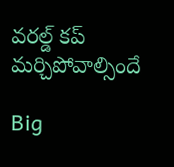వ‌ర‌ల్డ్ క‌ప్ మ‌ర్చిపోవాల్సిందే

Big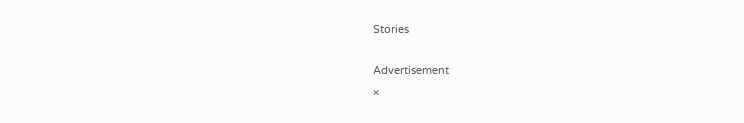Stories

Advertisement
×